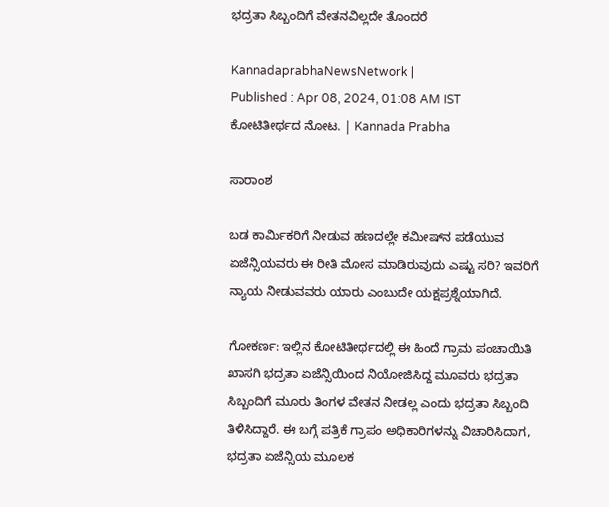ಭದ್ರತಾ ಸಿಬ್ಬಂದಿಗೆ ವೇತನವಿಲ್ಲದೇ ತೊಂದರೆ

KannadaprabhaNewsNetwork |
Published : Apr 08, 2024, 01:08 AM IST
ಕೋಟಿತೀರ್ಥದ ನೋಟ. | Kannada Prabha

ಸಾರಾಂಶ

ಬಡ ಕಾರ್ಮಿಕರಿಗೆ ನೀಡುವ ಹಣದಲ್ಲೇ ಕಮೀಷ್‍ನ ಪಡೆಯುವ ಏಜೆನ್ಸಿಯವರು ಈ ರೀತಿ ಮೋಸ ಮಾಡಿರುವುದು ಎಷ್ಟು ಸರಿ? ಇವರಿಗೆ ನ್ಯಾಯ ನೀಡುವವರು ಯಾರು ಎಂಬುದೇ ಯಕ್ಷಪ್ರಶ್ನೆಯಾಗಿದೆ.

ಗೋಕರ್ಣ: ಇಲ್ಲಿನ ಕೋಟಿತೀರ್ಥದಲ್ಲಿ ಈ ಹಿಂದೆ ಗ್ರಾಮ ಪಂಚಾಯಿತಿ ಖಾಸಗಿ ಭದ್ರತಾ ಏಜೆನ್ಸಿಯಿಂದ ನಿಯೋಜಿಸಿದ್ದ ಮೂವರು ಭದ್ರತಾ ಸಿಬ್ಬಂದಿಗೆ ಮೂರು ತಿಂಗಳ ವೇತನ ನೀಡಲ್ಲ ಎಂದು ಭದ್ರತಾ ಸಿಬ್ಬಂದಿ ತಿಳಿಸಿದ್ದಾರೆ. ಈ ಬಗ್ಗೆ ಪತ್ರಿಕೆ ಗ್ರಾಪಂ ಅಧಿಕಾರಿಗಳನ್ನು ವಿಚಾರಿಸಿದಾಗ, ಭದ್ರತಾ ಏಜೆನ್ಸಿಯ ಮೂಲಕ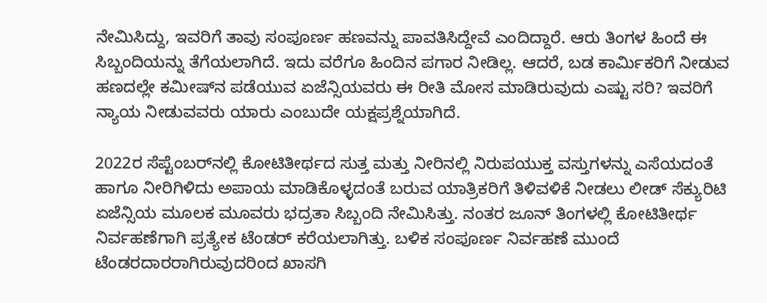ನೇಮಿಸಿದ್ದು, ಇವರಿಗೆ ತಾವು ಸಂಪೂರ್ಣ ಹಣವನ್ನು ಪಾವತಿಸಿದ್ದೇವೆ ಎಂದಿದ್ದಾರೆ. ಆರು ತಿಂಗಳ ಹಿಂದೆ ಈ ಸಿಬ್ಬಂದಿಯನ್ನು ತೆಗೆಯಲಾಗಿದೆ. ಇದು ವರೆಗೂ ಹಿಂದಿನ ಪಗಾರ ನೀಡಿಲ್ಲ. ಆದರೆ, ಬಡ ಕಾರ್ಮಿಕರಿಗೆ ನೀಡುವ ಹಣದಲ್ಲೇ ಕಮೀಷ್‍ನ ಪಡೆಯುವ ಏಜೆನ್ಸಿಯವರು ಈ ರೀತಿ ಮೋಸ ಮಾಡಿರುವುದು ಎಷ್ಟು ಸರಿ? ಇವರಿಗೆ ನ್ಯಾಯ ನೀಡುವವರು ಯಾರು ಎಂಬುದೇ ಯಕ್ಷಪ್ರಶ್ನೆಯಾಗಿದೆ.

2022ರ ಸೆಪ್ಟೆಂಬರ್‌ನಲ್ಲಿ ಕೋಟಿತೀರ್ಥದ ಸುತ್ತ ಮತ್ತು ನೀರಿನಲ್ಲಿ ನಿರುಪಯುಕ್ತ ವಸ್ತುಗಳನ್ನು ಎಸೆಯದಂತೆ ಹಾಗೂ ನೀರಿಗಿಳಿದು ಅಪಾಯ ಮಾಡಿಕೊಳ್ಳದಂತೆ ಬರುವ ಯಾತ್ರಿಕರಿಗೆ ತಿಳಿವಳಿಕೆ ನೀಡಲು ಲೀಡ್ ಸೆಕ್ಯುರಿಟಿ ಏಜೆನ್ಸಿಯ ಮೂಲಕ ಮೂವರು ಭದ್ರತಾ ಸಿಬ್ಬಂದಿ ನೇಮಿಸಿತ್ತು. ನಂತರ ಜೂನ್‌ ತಿಂಗಳಲ್ಲಿ ಕೋಟಿತೀರ್ಥ ನಿರ್ವಹಣೆಗಾಗಿ ಪ್ರತ್ಯೇಕ ಟೆಂಡರ್ ಕರೆಯಲಾಗಿತ್ತು. ಬಳಿಕ ಸಂಪೂರ್ಣ ನಿರ್ವಹಣೆ ಮುಂದೆ ಟೆಂಡರದಾರರಾಗಿರುವುದರಿಂದ ಖಾಸಗಿ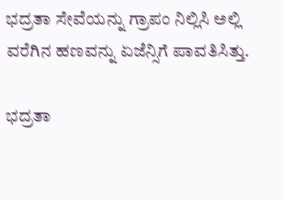ಭದ್ರತಾ ಸೇವೆಯನ್ನು ಗ್ರಾಪಂ ನಿಲ್ಲಿಸಿ ಅಲ್ಲಿ ವರೆಗಿನ ಹಣವನ್ನು ಏಜೆನ್ಸಿಗೆ ಪಾವತಿಸಿತ್ತು.

ಭದ್ರತಾ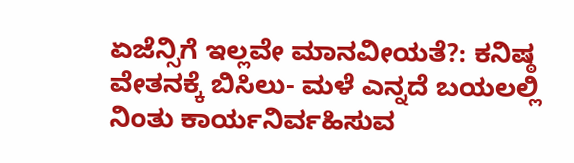ಏಜೆನ್ಸಿಗೆ ಇಲ್ಲವೇ ಮಾನವೀಯತೆ?: ಕನಿಷ್ಠ ವೇತನಕ್ಕೆ ಬಿಸಿಲು- ಮಳೆ ಎನ್ನದೆ ಬಯಲಲ್ಲಿ ನಿಂತು ಕಾರ್ಯನಿರ್ವಹಿಸುವ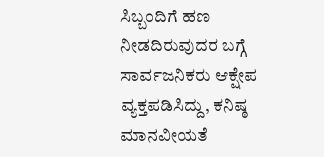ಸಿಬ್ಬಂದಿಗೆ ಹಣ ನೀಡದಿರುವುದರ ಬಗ್ಗೆ ಸಾರ್ವಜನಿಕರು ಆಕ್ಷೇಪ ವ್ಯಕ್ತಪಡಿಸಿದ್ದು, ಕನಿಷ್ಠ ಮಾನವೀಯತೆ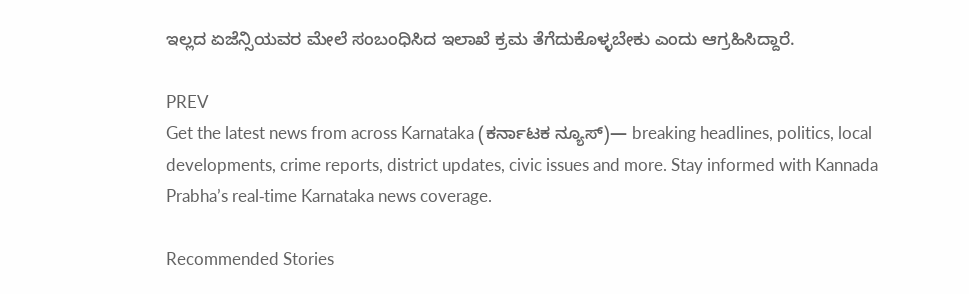ಇಲ್ಲದ ಏಜೆನ್ಸಿಯವರ ಮೇಲೆ ಸಂಬಂಧಿಸಿದ ಇಲಾಖೆ ಕ್ರಮ ತೆಗೆದುಕೊಳ್ಳಬೇಕು ಎಂದು ಆಗ್ರಹಿಸಿದ್ದಾರೆ.

PREV
Get the latest news from across Karnataka (ಕರ್ನಾಟಕ ನ್ಯೂಸ್)— breaking headlines, politics, local developments, crime reports, district updates, civic issues and more. Stay informed with Kannada Prabha’s real‑time Karnataka news coverage.

Recommended Stories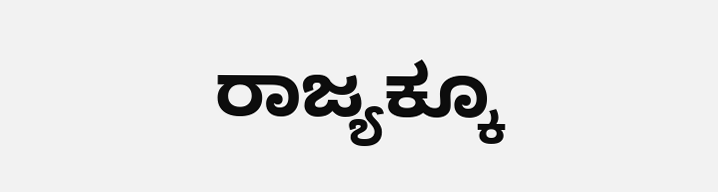ರಾಜ್ಯಕ್ಕೂ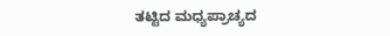ತಟ್ಟಿದ ಮಧ್ಯಪ್ರಾಚ್ಯದ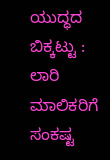ಯುದ್ಧದ ಬಿಕ್ಕಟ್ಟು : ಲಾರಿ ಮಾಲಿಕರಿಗೆ ಸಂಕಷ್ಟ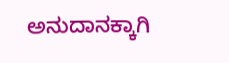ಅನುದಾನಕ್ಕಾಗಿ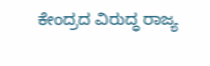ಕೇಂದ್ರದ ವಿರುದ್ಧ ರಾಜ್ಯ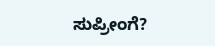ಸುಪ್ರೀಂಗೆ?